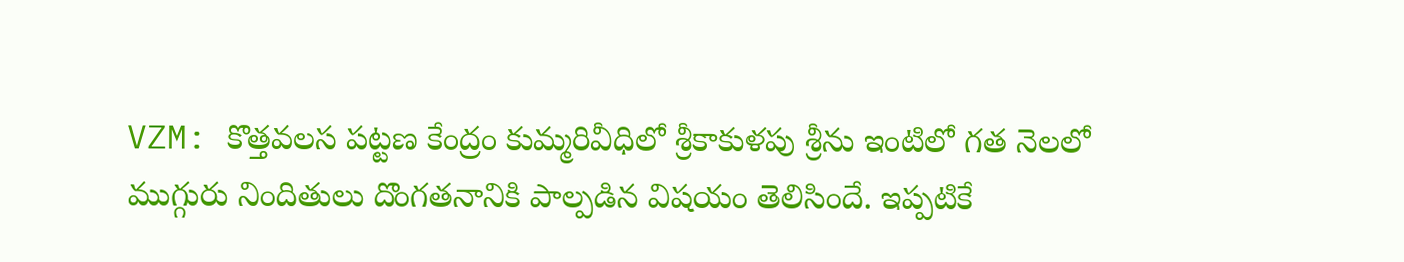VZM: కొత్తవలస పట్టణ కేంద్రం కుమ్మరివీధిలో శ్రీకాకుళపు శ్రీను ఇంటిలో గత నెలలో ముగ్గురు నిందితులు దొంగతనానికి పాల్పడిన విషయం తెలిసిందే. ఇప్పటికే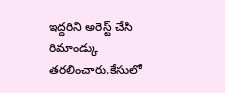ఇద్దరిని అరెస్ట్ చేసి రిమాండ్కు తరలించారు.కేసులో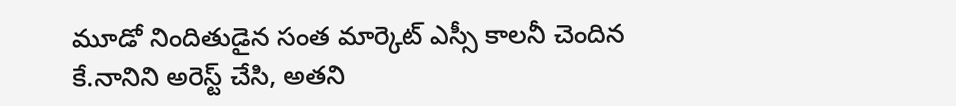మూడో నిందితుడైన సంత మార్కెట్ ఎస్సీ కాలనీ చెందిన కే.నానిని అరెస్ట్ చేసి, అతని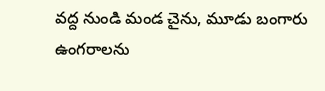వద్ద నుండి మండ చైను, మూడు బంగారు ఉంగరాలను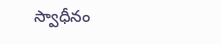స్వాధీనం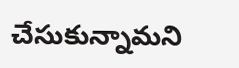చేసుకున్నామని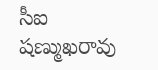సీఐ షణ్ముఖరావు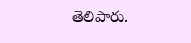తెలిపారు.